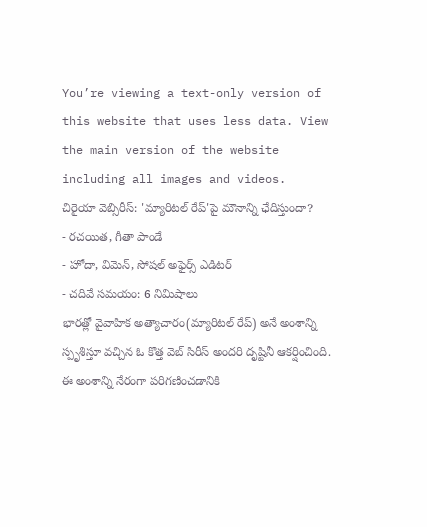You’re viewing a text-only version of this website that uses less data. View the main version of the website including all images and videos.
చిరైయా వెబ్సిరీస్: 'మ్యారిటల్ రేప్'పై మౌనాన్ని ఛేదిస్తుందా?
- రచయిత, గీతా పాండే
- హోదా, విమెన్, సోషల్ అఫైర్స్ ఎడిటర్
- చదివే సమయం: 6 నిమిషాలు
భారత్లో వైవాహిక అత్యాచారం(మ్యారిటల్ రేప్) అనే అంశాన్ని స్పృశిస్తూ వచ్చిన ఓ కొత్త వెబ్ సిరీస్ అందరి దృష్టినీ ఆకర్షించింది. ఈ అంశాన్ని నేరంగా పరిగణించడానికి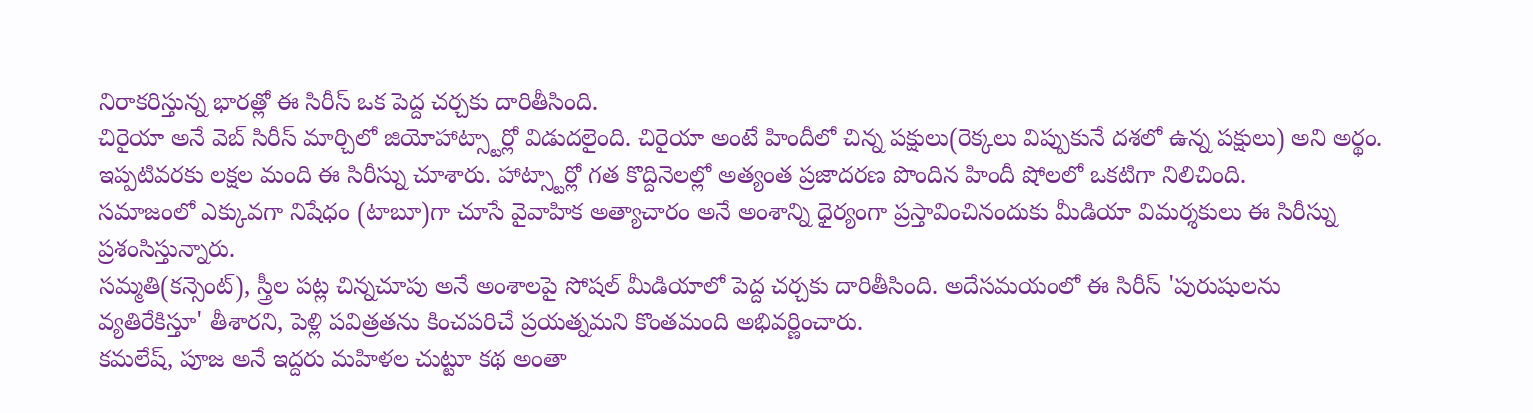నిరాకరిస్తున్న భారత్లో ఈ సిరీస్ ఒక పెద్ద చర్చకు దారితీసింది.
చిరైయా అనే వెబ్ సిరీస్ మార్చిలో జియోహాట్స్టార్లో విడుదలైంది. చిరైయా అంటే హిందీలో చిన్న పక్షులు(రెక్కలు విప్పుకునే దశలో ఉన్న పక్షులు) అని అర్థం.
ఇప్పటివరకు లక్షల మంది ఈ సిరీస్ను చూశారు. హాట్స్టార్లో గత కొద్దినెలల్లో అత్యంత ప్రజాదరణ పొందిన హిందీ షోలలో ఒకటిగా నిలిచింది.
సమాజంలో ఎక్కువగా నిషేధం (టాబూ)గా చూసే వైవాహిక అత్యాచారం అనే అంశాన్ని ధైర్యంగా ప్రస్తావించినందుకు మీడియా విమర్శకులు ఈ సిరీస్ను ప్రశంసిస్తున్నారు.
సమ్మతి(కన్సెంట్), స్త్రీల పట్ల చిన్నచూపు అనే అంశాలపై సోషల్ మీడియాలో పెద్ద చర్చకు దారితీసింది. అదేసమయంలో ఈ సిరీస్ 'పురుషులను వ్యతిరేకిస్తూ' తీశారని, పెళ్లి పవిత్రతను కించపరిచే ప్రయత్నమని కొంతమంది అభివర్ణించారు.
కమలేష్, పూజ అనే ఇద్దరు మహిళల చుట్టూ కథ అంతా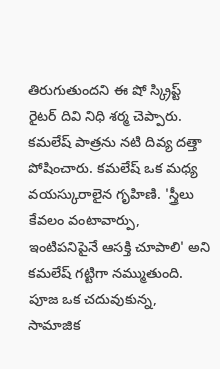తిరుగుతుందని ఈ షో స్క్రిప్ట్ రైటర్ దివి నిధి శర్మ చెప్పారు.
కమలేష్ పాత్రను నటి దివ్య దత్తా పోషించారు. కమలేష్ ఒక మధ్య వయస్కురాలైన గృహిణి. 'స్త్రీలు కేవలం వంటావార్పు, ఇంటిపనిపైనే ఆసక్తి చూపాలి' అని కమలేష్ గట్టిగా నమ్ముతుంది.
పూజ ఒక చదువుకున్న, సామాజిక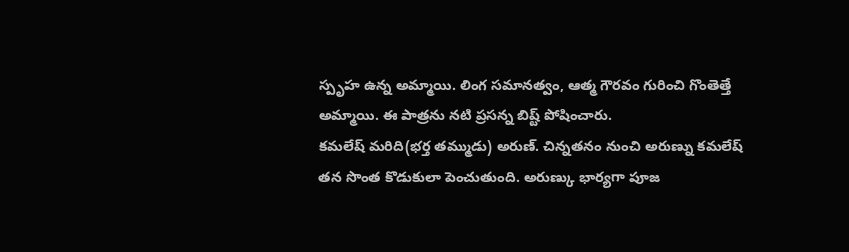స్పృహ ఉన్న అమ్మాయి. లింగ సమానత్వం, ఆత్మ గౌరవం గురించి గొంతెత్తే అమ్మాయి. ఈ పాత్రను నటి ప్రసన్న బిష్ట్ పోషించారు.
కమలేష్ మరిది(భర్త తమ్ముడు) అరుణ్. చిన్నతనం నుంచి అరుణ్ను కమలేష్ తన సొంత కొడుకులా పెంచుతుంది. అరుణ్కు భార్యగా పూజ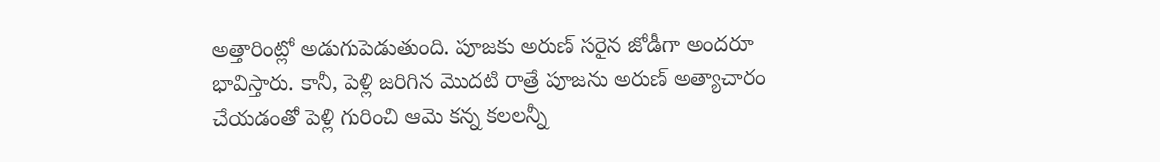అత్తారింట్లో అడుగుపెడుతుంది. పూజకు అరుణ్ సరైన జోడీగా అందరూ భావిస్తారు. కానీ, పెళ్లి జరిగిన మొదటి రాత్రే పూజను అరుణ్ అత్యాచారం చేయడంతో పెళ్లి గురించి ఆమె కన్న కలలన్నీ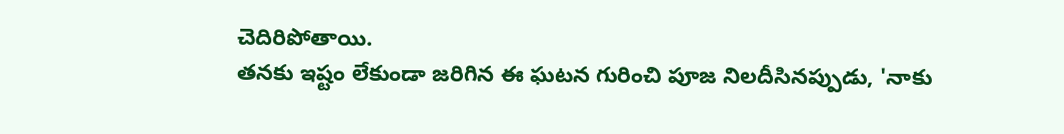చెదిరిపోతాయి.
తనకు ఇష్టం లేకుండా జరిగిన ఈ ఘటన గురించి పూజ నిలదీసినప్పుడు, 'నాకు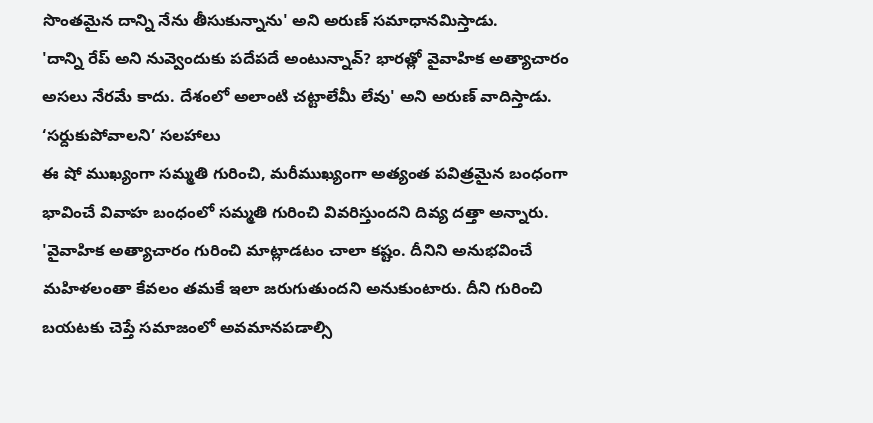సొంతమైన దాన్ని నేను తీసుకున్నాను' అని అరుణ్ సమాధానమిస్తాడు.
'దాన్ని రేప్ అని నువ్వెందుకు పదేపదే అంటున్నావ్? భారత్లో వైవాహిక అత్యాచారం అసలు నేరమే కాదు. దేశంలో అలాంటి చట్టాలేమీ లేవు' అని అరుణ్ వాదిస్తాడు.
‘సర్దుకుపోవాలని’ సలహాలు
ఈ షో ముఖ్యంగా సమ్మతి గురించి, మరీముఖ్యంగా అత్యంత పవిత్రమైన బంధంగా భావించే వివాహ బంధంలో సమ్మతి గురించి వివరిస్తుందని దివ్య దత్తా అన్నారు.
'వైవాహిక అత్యాచారం గురించి మాట్లాడటం చాలా కష్టం. దీనిని అనుభవించే మహిళలంతా కేవలం తమకే ఇలా జరుగుతుందని అనుకుంటారు. దీని గురించి బయటకు చెప్తే సమాజంలో అవమానపడాల్సి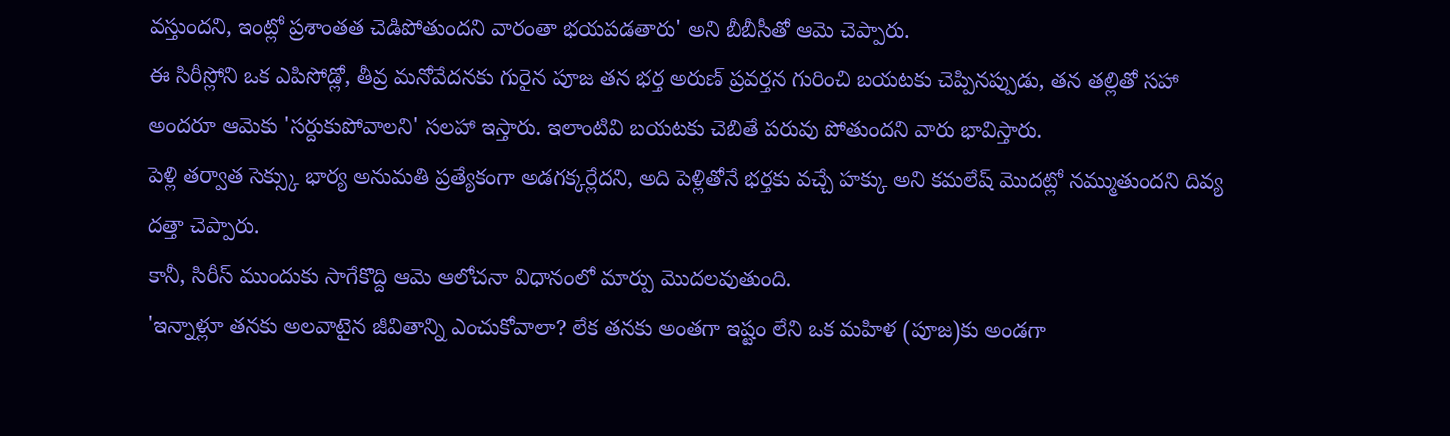వస్తుందని, ఇంట్లో ప్రశాంతత చెడిపోతుందని వారంతా భయపడతారు' అని బీబీసీతో ఆమె చెప్పారు.
ఈ సిరీస్లోని ఒక ఎపిసోడ్లో, తీవ్ర మనోవేదనకు గురైన పూజ తన భర్త అరుణ్ ప్రవర్తన గురించి బయటకు చెప్పినప్పుడు, తన తల్లితో సహా అందరూ ఆమెకు 'సర్దుకుపోవాలని' సలహా ఇస్తారు. ఇలాంటివి బయటకు చెబితే పరువు పోతుందని వారు భావిస్తారు.
పెళ్లి తర్వాత సెక్స్కు భార్య అనుమతి ప్రత్యేకంగా అడగక్కర్లేదని, అది పెళ్లితోనే భర్తకు వచ్చే హక్కు అని కమలేష్ మొదట్లో నమ్ముతుందని దివ్య దత్తా చెప్పారు.
కానీ, సిరీస్ ముందుకు సాగేకొద్ది ఆమె ఆలోచనా విధానంలో మార్పు మొదలవుతుంది.
'ఇన్నాళ్లూ తనకు అలవాటైన జీవితాన్ని ఎంచుకోవాలా? లేక తనకు అంతగా ఇష్టం లేని ఒక మహిళ (పూజ)కు అండగా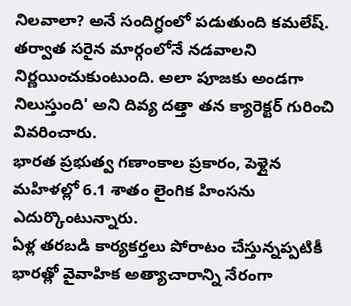నిలవాలా? అనే సందిగ్ధంలో పడుతుంది కమలేష్. తర్వాత సరైన మార్గంలోనే నడవాలని నిర్ణయించుకుంటుంది. అలా పూజకు అండగా నిలుస్తుంది' అని దివ్య దత్తా తన క్యారెక్టర్ గురించి వివరించారు.
భారత ప్రభుత్వ గణాంకాల ప్రకారం, పెళ్లైన మహిళల్లో 6.1 శాతం లైంగిక హింసను ఎదుర్కొంటున్నారు.
ఏళ్ల తరబడి కార్యకర్తలు పోరాటం చేస్తున్నప్పటికీ భారత్లో వైవాహిక అత్యాచారాన్ని నేరంగా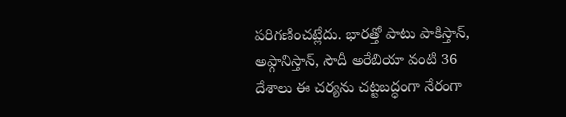పరిగణించట్లేదు. భారత్తో పాటు పాకిస్తాన్, అఫ్గానిస్తాన్, సౌదీ అరేబియా వంటి 36 దేశాలు ఈ చర్యను చట్టబద్ధంగా నేరంగా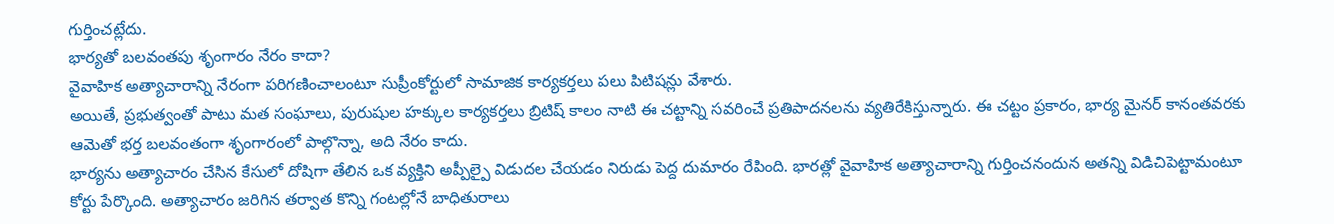గుర్తించట్లేదు.
భార్యతో బలవంతపు శృంగారం నేరం కాదా?
వైవాహిక అత్యాచారాన్ని నేరంగా పరిగణించాలంటూ సుప్రీంకోర్టులో సామాజిక కార్యకర్తలు పలు పిటిషన్లు వేశారు.
అయితే, ప్రభుత్వంతో పాటు మత సంఘాలు, పురుషుల హక్కుల కార్యకర్తలు బ్రిటిష్ కాలం నాటి ఈ చట్టాన్ని సవరించే ప్రతిపాదనలను వ్యతిరేకిస్తున్నారు. ఈ చట్టం ప్రకారం, భార్య మైనర్ కానంతవరకు ఆమెతో భర్త బలవంతంగా శృంగారంలో పాల్గొన్నా, అది నేరం కాదు.
భార్యను అత్యాచారం చేసిన కేసులో దోషిగా తేలిన ఒక వ్యక్తిని అప్పీల్పై విడుదల చేయడం నిరుడు పెద్ద దుమారం రేపింది. భారత్లో వైవాహిక అత్యాచారాన్ని గుర్తించనందున అతన్ని విడిచిపెట్టామంటూ కోర్టు పేర్కొంది. అత్యాచారం జరిగిన తర్వాత కొన్ని గంటల్లోనే బాధితురాలు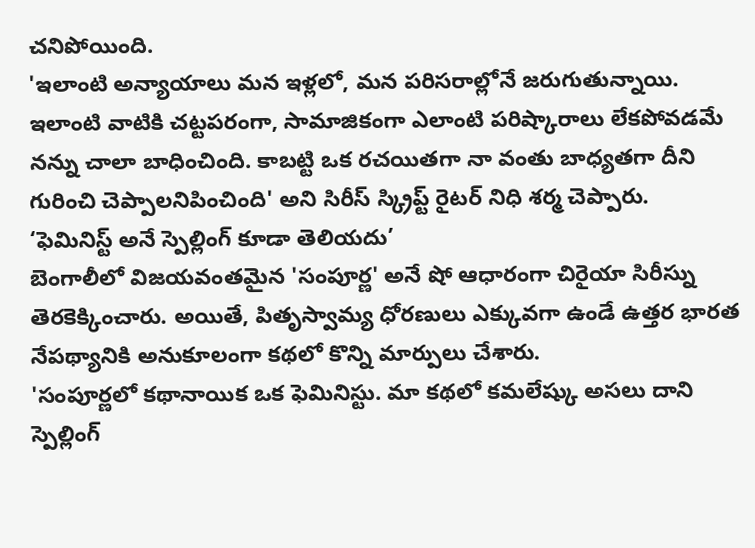చనిపోయింది.
'ఇలాంటి అన్యాయాలు మన ఇళ్లలో, మన పరిసరాల్లోనే జరుగుతున్నాయి. ఇలాంటి వాటికి చట్టపరంగా, సామాజికంగా ఎలాంటి పరిష్కారాలు లేకపోవడమే నన్ను చాలా బాధించింది. కాబట్టి ఒక రచయితగా నా వంతు బాధ్యతగా దీని గురించి చెప్పాలనిపించింది' అని సిరీస్ స్క్రిప్ట్ రైటర్ నిధి శర్మ చెప్పారు.
‘ఫెమినిస్ట్ అనే స్పెల్లింగ్ కూడా తెలియదు’
బెంగాలీలో విజయవంతమైన 'సంపూర్ణ' అనే షో ఆధారంగా చిరైయా సిరీస్ను తెరకెక్కించారు. అయితే, పితృస్వామ్య ధోరణులు ఎక్కువగా ఉండే ఉత్తర భారత నేపథ్యానికి అనుకూలంగా కథలో కొన్ని మార్పులు చేశారు.
'సంపూర్ణలో కథానాయిక ఒక ఫెమినిస్టు. మా కథలో కమలేష్కు అసలు దాని స్పెల్లింగ్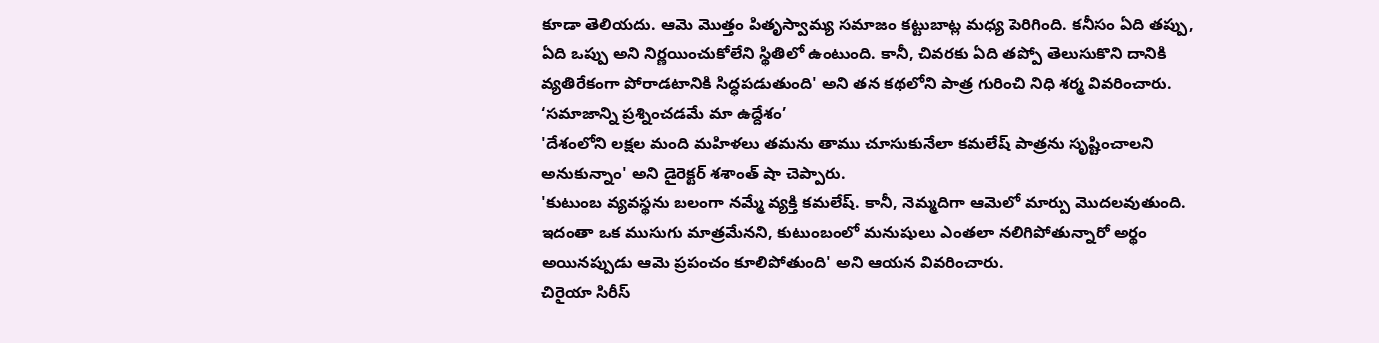కూడా తెలియదు. ఆమె మొత్తం పితృస్వామ్య సమాజం కట్టుబాట్ల మధ్య పెరిగింది. కనీసం ఏది తప్పు, ఏది ఒప్పు అని నిర్ణయించుకోలేని స్థితిలో ఉంటుంది. కానీ, చివరకు ఏది తప్పో తెలుసుకొని దానికి వ్యతిరేకంగా పోరాడటానికి సిద్ధపడుతుంది' అని తన కథలోని పాత్ర గురించి నిధి శర్మ వివరించారు.
‘సమాజాన్ని ప్రశ్నించడమే మా ఉద్దేశం’
'దేశంలోని లక్షల మంది మహిళలు తమను తాము చూసుకునేలా కమలేష్ పాత్రను సృష్టించాలని అనుకున్నాం' అని డైరెక్టర్ శశాంత్ షా చెప్పారు.
'కుటుంబ వ్యవస్థను బలంగా నమ్మే వ్యక్తి కమలేష్. కానీ, నెమ్మదిగా ఆమెలో మార్పు మొదలవుతుంది. ఇదంతా ఒక ముసుగు మాత్రమేనని, కుటుంబంలో మనుషులు ఎంతలా నలిగిపోతున్నారో అర్థం అయినప్పుడు ఆమె ప్రపంచం కూలిపోతుంది' అని ఆయన వివరించారు.
చిరైయా సిరీస్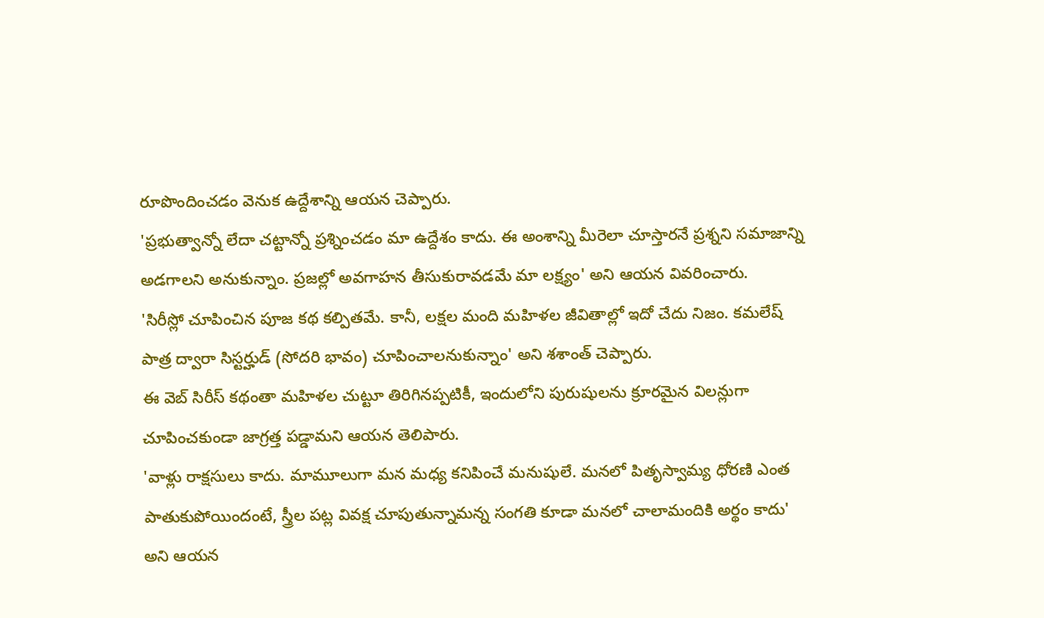రూపొందించడం వెనుక ఉద్దేశాన్ని ఆయన చెప్పారు.
'ప్రభుత్వాన్నో లేదా చట్టాన్నో ప్రశ్నించడం మా ఉద్దేశం కాదు. ఈ అంశాన్ని మీరెలా చూస్తారనే ప్రశ్నని సమాజాన్ని అడగాలని అనుకున్నాం. ప్రజల్లో అవగాహన తీసుకురావడమే మా లక్ష్యం' అని ఆయన వివరించారు.
'సిరీస్లో చూపించిన పూజ కథ కల్పితమే. కానీ, లక్షల మంది మహిళల జీవితాల్లో ఇదో చేదు నిజం. కమలేష్ పాత్ర ద్వారా సిస్టర్హుడ్ (సోదరి భావం) చూపించాలనుకున్నాం' అని శశాంత్ చెప్పారు.
ఈ వెబ్ సిరీస్ కథంతా మహిళల చుట్టూ తిరిగినప్పటికీ, ఇందులోని పురుషులను క్రూరమైన విలన్లుగా చూపించకుండా జాగ్రత్త పడ్డామని ఆయన తెలిపారు.
'వాళ్లు రాక్షసులు కాదు. మామూలుగా మన మధ్య కనిపించే మనుషులే. మనలో పితృస్వామ్య ధోరణి ఎంత పాతుకుపోయిందంటే, స్త్రీల పట్ల వివక్ష చూపుతున్నామన్న సంగతి కూడా మనలో చాలామందికి అర్థం కాదు' అని ఆయన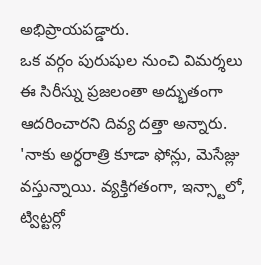అభిప్రాయపడ్డారు.
ఒక వర్గం పురుషుల నుంచి విమర్శలు
ఈ సిరీస్ను ప్రజలంతా అద్భుతంగా ఆదరించారని దివ్య దత్తా అన్నారు.
'నాకు అర్ధరాత్రి కూడా ఫోన్లు, మెసేజ్లు వస్తున్నాయి. వ్యక్తిగతంగా, ఇన్స్టాలో, ట్విట్టర్లో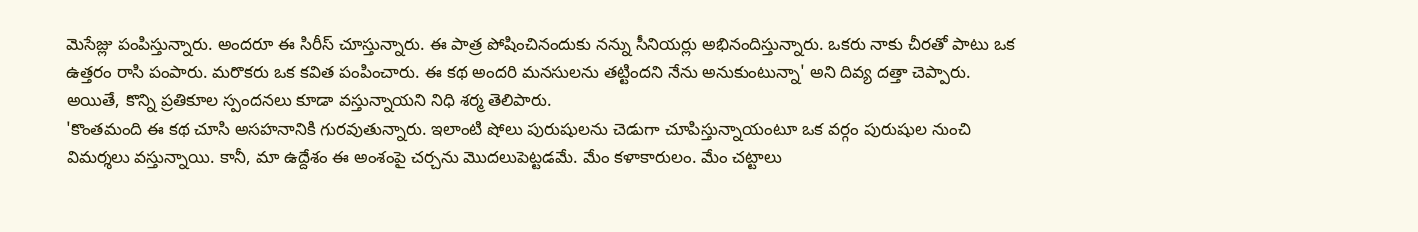మెసేజ్లు పంపిస్తున్నారు. అందరూ ఈ సిరీస్ చూస్తున్నారు. ఈ పాత్ర పోషించినందుకు నన్ను సీనియర్లు అభినందిస్తున్నారు. ఒకరు నాకు చీరతో పాటు ఒక ఉత్తరం రాసి పంపారు. మరొకరు ఒక కవిత పంపించారు. ఈ కథ అందరి మనసులను తట్టిందని నేను అనుకుంటున్నా' అని దివ్య దత్తా చెప్పారు.
అయితే, కొన్ని ప్రతికూల స్పందనలు కూడా వస్తున్నాయని నిధి శర్మ తెలిపారు.
'కొంతమంది ఈ కథ చూసి అసహనానికి గురవుతున్నారు. ఇలాంటి షోలు పురుషులను చెడుగా చూపిస్తున్నాయంటూ ఒక వర్గం పురుషుల నుంచి విమర్శలు వస్తున్నాయి. కానీ, మా ఉద్దేశం ఈ అంశంపై చర్చను మొదలుపెట్టడమే. మేం కళాకారులం. మేం చట్టాలు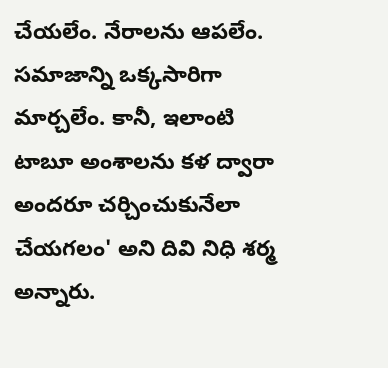చేయలేం. నేరాలను ఆపలేం. సమాజాన్ని ఒక్కసారిగా మార్చలేం. కానీ, ఇలాంటి టాబూ అంశాలను కళ ద్వారా అందరూ చర్చించుకునేలా చేయగలం' అని దివి నిధి శర్మ అన్నారు.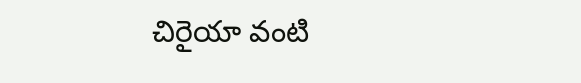చిరైయా వంటి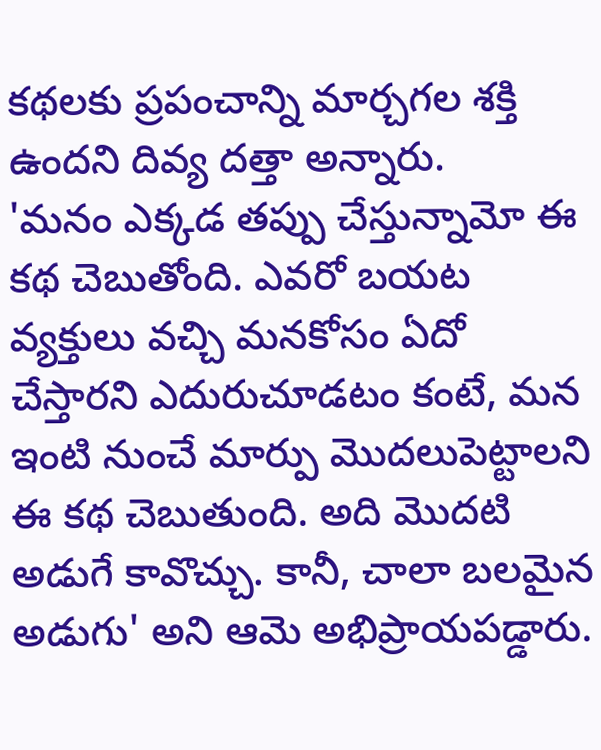కథలకు ప్రపంచాన్ని మార్చగల శక్తి ఉందని దివ్య దత్తా అన్నారు.
'మనం ఎక్కడ తప్పు చేస్తున్నామో ఈ కథ చెబుతోంది. ఎవరో బయట వ్యక్తులు వచ్చి మనకోసం ఏదో చేస్తారని ఎదురుచూడటం కంటే, మన ఇంటి నుంచే మార్పు మొదలుపెట్టాలని ఈ కథ చెబుతుంది. అది మొదటి అడుగే కావొచ్చు. కానీ, చాలా బలమైన అడుగు' అని ఆమె అభిప్రాయపడ్డారు.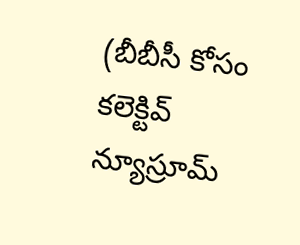(బీబీసీ కోసం కలెక్టివ్ న్యూస్రూమ్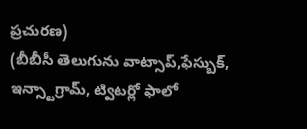ప్రచురణ)
(బీబీసీ తెలుగును వాట్సాప్,ఫేస్బుక్, ఇన్స్టాగ్రామ్, ట్విటర్లో ఫాలో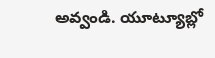అవ్వండి. యూట్యూబ్లో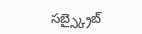సబ్స్క్రైబ్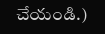చేయండి.)